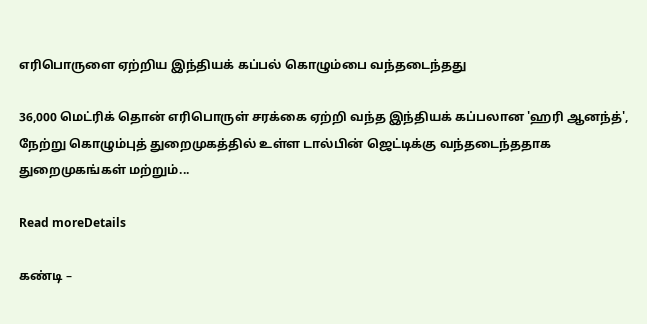எரிபொருளை ஏற்றிய இந்தியக் கப்பல் கொழும்பை வந்தடைந்தது

36,000 மெட்ரிக் தொன் எரிபொருள் சரக்கை ஏற்றி வந்த இந்தியக் கப்பலான 'ஹரி ஆனந்த்', நேற்று கொழும்புத் துறைமுகத்தில் உள்ள டால்பின் ஜெட்டிக்கு வந்தடைந்ததாக துறைமுகங்கள் மற்றும்...

Read moreDetails

கண்டி –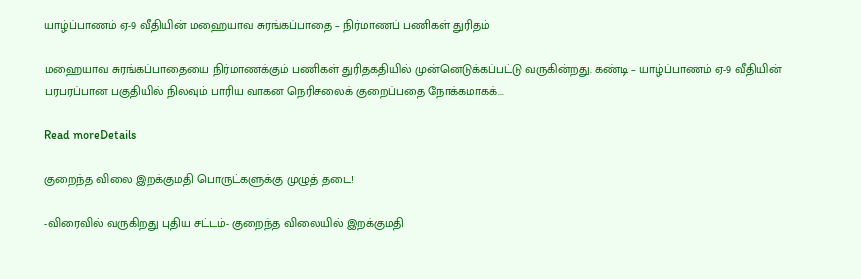யாழ்ப்பாணம் ஏ-9 வீதியின் மஹையாவ சுரங்கப்பாதை – நிர்மாணப் பணிகள் துரிதம்

மஹையாவ சுரங்கப்பாதையை நிர்மாணக்கும் பணிகள் துரிதகதியில் முன்னெடுக்கப்பட்டு வருகின்றது. கண்டி – யாழ்ப்பாணம் ஏ-9 வீதியின் பரபரப்பான பகுதியில் நிலவும் பாரிய வாகன நெரிசலைக் குறைப்பதை நோக்கமாகக்...

Read moreDetails

குறைந்த விலை இறக்குமதி பொருட்களுக்கு முழுத் தடை!

-விரைவில் வருகிறது புதிய சட்டம்- குறைந்த விலையில் இறக்குமதி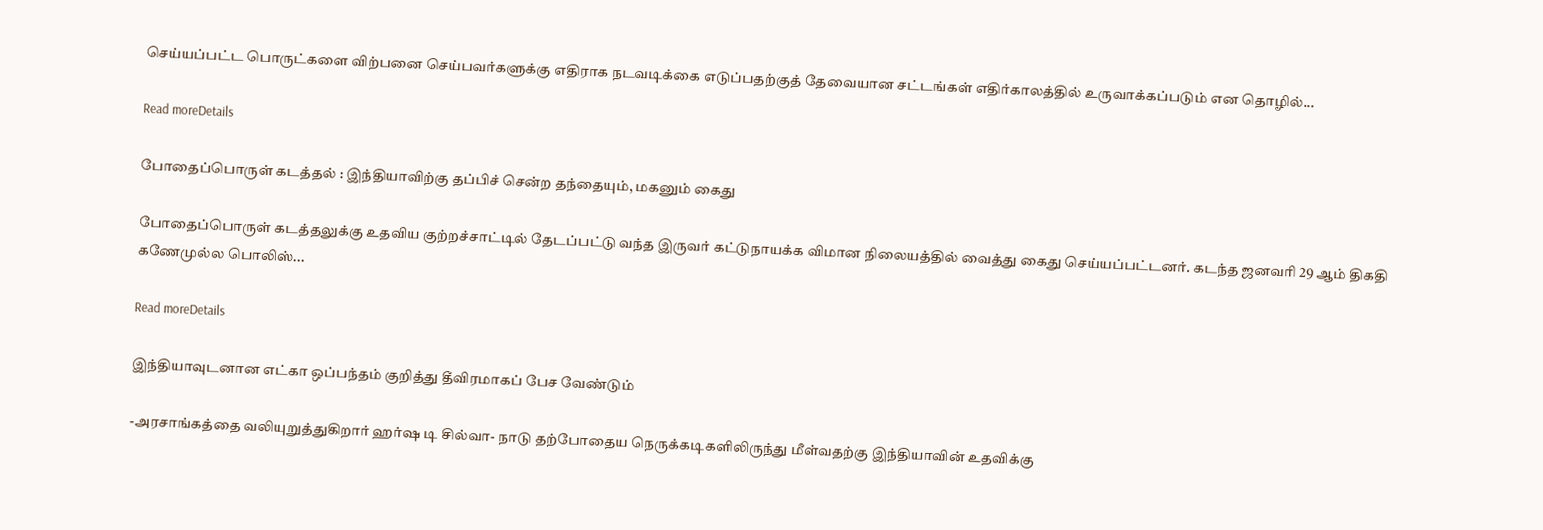செய்யப்பட்ட பொருட்களை விற்பனை செய்பவர்களுக்கு எதிராக நடவடிக்கை எடுப்பதற்குத் தேவையான சட்டங்கள் எதிர்காலத்தில் உருவாக்கப்படும் என தொழில்...

Read moreDetails

போதைப்பொருள் கடத்தல் : இந்தியாவிற்கு தப்பிச் சென்ற தந்தையும், மகனும் கைது

போதைப்பொருள் கடத்தலுக்கு உதவிய குற்றச்சாட்டில் தேடப்பட்டு வந்த இருவர் கட்டுநாயக்க விமான நிலையத்தில் வைத்து கைது செய்யப்பட்டனர். கடந்த ஜனவரி 29 ஆம் திகதி கணேமுல்ல பொலிஸ்...

Read moreDetails

இந்தியாவுடனான எட்கா ஒப்பந்தம் குறித்து தீவிரமாகப் பேச வேண்டும்

-அரசாங்கத்தை வலியுறுத்துகிறார் ஹர்ஷ டி சில்வா- நாடு தற்போதைய நெருக்கடிகளிலிருந்து மீள்வதற்கு இந்தியாவின் உதவிக்கு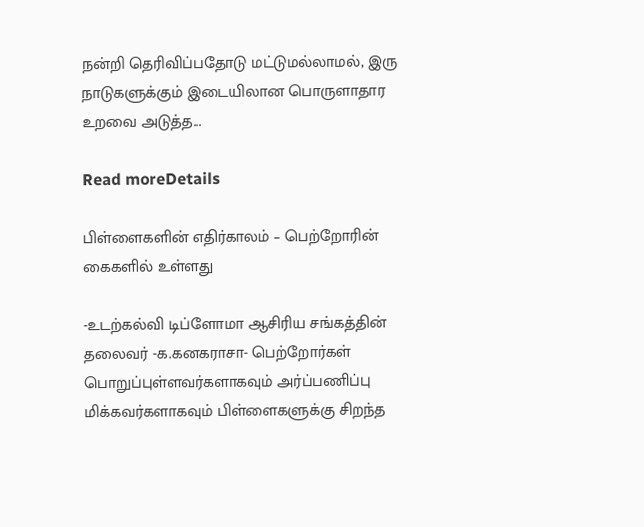நன்றி தெரிவிப்பதோடு மட்டுமல்லாமல், இரு நாடுகளுக்கும் இடையிலான பொருளாதார உறவை அடுத்த...

Read moreDetails

பிள்ளைகளின் எதிர்காலம் – பெற்றோரின் கைகளில் உள்ளது

-உடற்கல்வி டிப்ளோமா ஆசிரிய சங்கத்தின் தலைவர் -க.கனகராசா- பெற்றோர்கள் பொறுப்புள்ளவர்களாகவும் அர்ப்பணிப்பு மிக்கவர்களாகவும் பிள்ளைகளுக்கு சிறந்த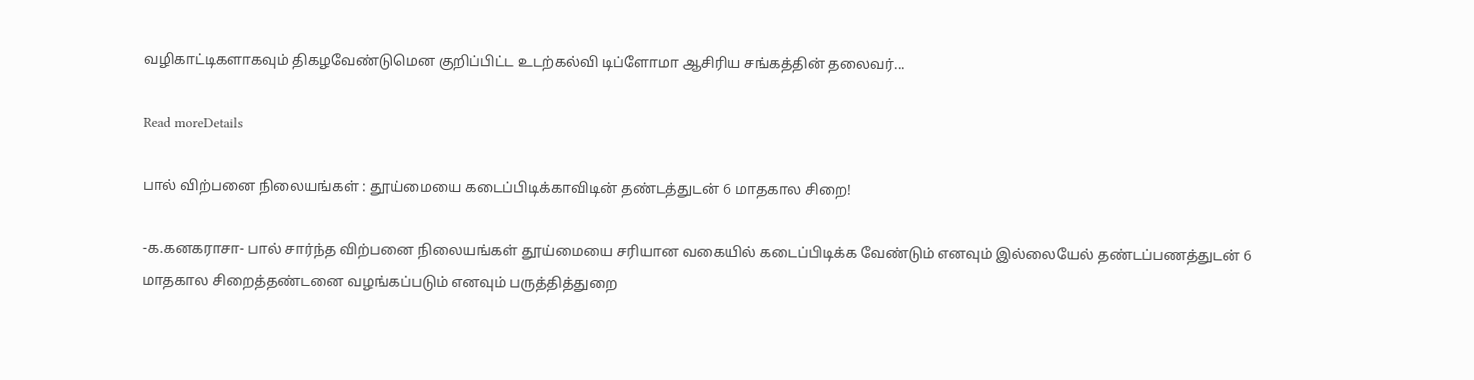வழிகாட்டிகளாகவும் திகழவேண்டுமென குறிப்பிட்ட உடற்கல்வி டிப்ளோமா ஆசிரிய சங்கத்தின் தலைவர்...

Read moreDetails

பால் விற்பனை நிலையங்கள் : தூய்மையை கடைப்பிடிக்காவிடின் தண்டத்துடன் 6 மாதகால சிறை!

-க.கனகராசா- பால் சார்ந்த விற்பனை நிலையங்கள் தூய்மையை சரியான வகையில் கடைப்பிடிக்க வேண்டும் எனவும் இல்லையேல் தண்டப்பணத்துடன் 6 மாதகால சிறைத்தண்டனை வழங்கப்படும் எனவும் பருத்தித்துறை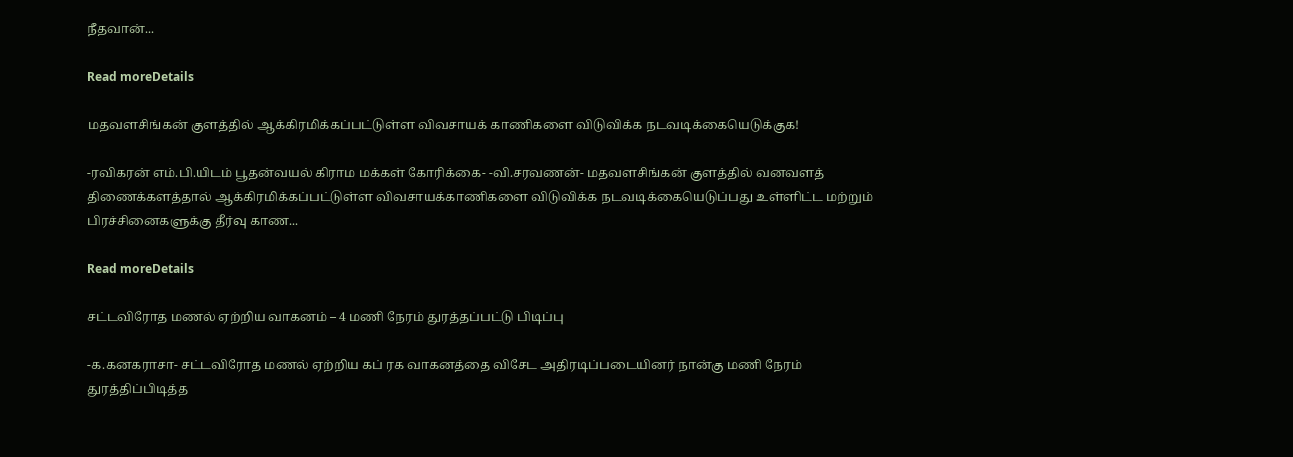நீதவான்...

Read moreDetails

மதவளசிங்கன் குளத்தில் ஆக்கிரமிக்கப்பட்டுள்ள விவசாயக் காணிகளை விடுவிக்க நடவடிக்கையெடுக்குக!

-ரவிகரன் எம்.பி.யிடம் பூதன்வயல் கிராம மக்கள் கோரிக்கை- -வி.சரவணன்- மதவளசிங்கன் குளத்தில் வனவளத் திணைக்களத்தால் ஆக்கிரமிக்கப்பட்டுள்ள விவசாயக்காணிகளை விடுவிக்க நடவடிக்கையெடுப்பது உள்ளிட்ட மற்றும் பிரச்சினைகளுக்கு தீர்வு காண...

Read moreDetails

சட்டவிரோத மணல் ஏற்றிய வாகனம் – 4 மணி நேரம் துரத்தப்பட்டு பிடிப்பு

-க.கனகராசா- சட்டவிரோத மணல் ஏற்றிய கப் ரக வாகனத்தை விசேட அதிரடிப்படையினர் நான்கு மணி நேரம் துரத்திப்பிடித்த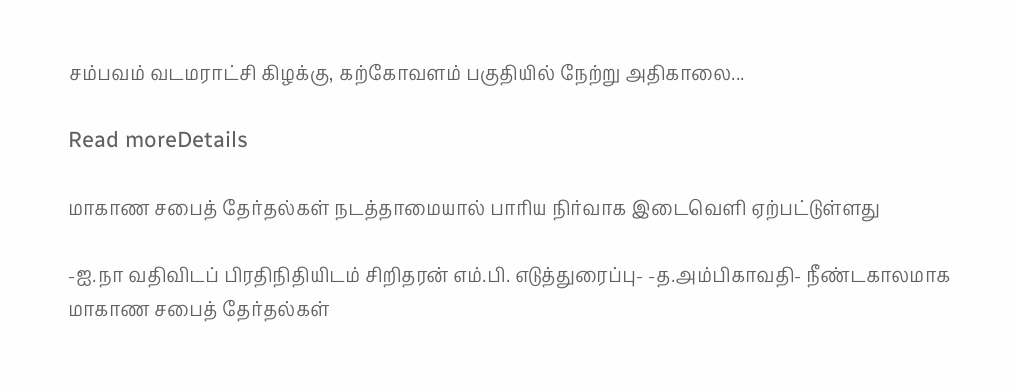சம்பவம் வடமராட்சி கிழக்கு, கற்கோவளம் பகுதியில் நேற்று அதிகாலை...

Read moreDetails

மாகாண சபைத் தேர்தல்கள் நடத்தாமையால் பாரிய நிர்வாக இடைவெளி ஏற்பட்டுள்ளது

-ஐ.நா வதிவிடப் பிரதிநிதியிடம் சிறிதரன் எம்.பி. எடுத்துரைப்பு- -த.அம்பிகாவதி- நீண்டகாலமாக மாகாண சபைத் தேர்தல்கள்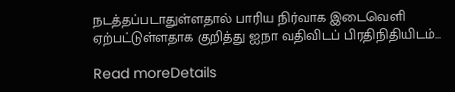நடத்தப்படாதுள்ளதால் பாரிய நிர்வாக இடைவெளி ஏற்பட்டுள்ளதாக குறித்து ஐநா வதிவிடப் பிரதிநிதியிடம்...

Read moreDetails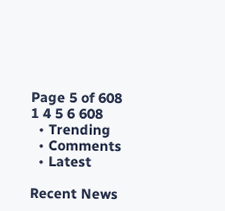Page 5 of 608 1 4 5 6 608
  • Trending
  • Comments
  • Latest

Recent News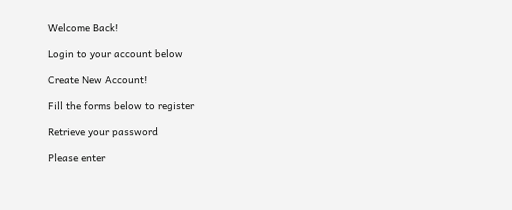Welcome Back!

Login to your account below

Create New Account!

Fill the forms below to register

Retrieve your password

Please enter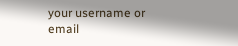your username or email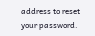address to reset your password.